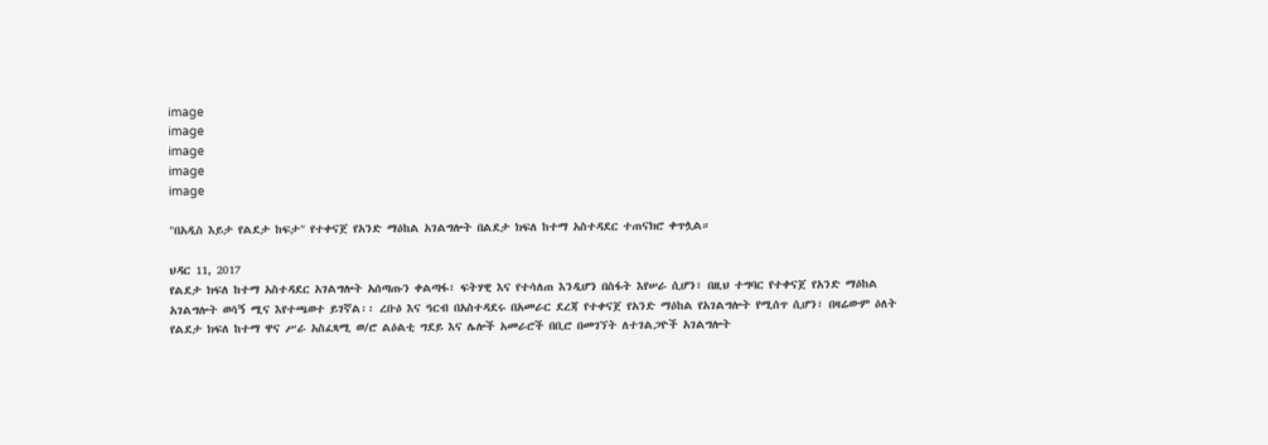image
image
image
image
image

"በአዲስ እይታ የልደታ ከፍታ" የተቀናጀ የአንድ ማዕከል አገልግሎት በልደታ ክፍለ ከተማ አስተዳደር ተጠናክሮ ቀጥሏል።

ህዳር 11, 2017
የልደታ ክፍለ ከተማ አስተዳደር አገልግሎት አሰጣጡን ቀልጣፋ፣ ፍትሃዊ እና የተሳለጠ እንዲሆን በስፋት እየሠራ ሲሆን፣ በዚህ ተግባር የተቀናጀ የአንድ ማዕከል አገልግሎት ወሳኝ ሚና እየተጫወተ ይገኛል፡፡ ረቡዕ እና ዓርብ በአስተዳደሩ በአመራር ደረጃ የተቀናጀ የአንድ ማዕከል የአገልግሎት የሚሰጥ ሲሆን፣ በዛሬውም ዕለት የልደታ ክፍለ ከተማ ዋና ሥራ አስፈጻሚ ወ/ሮ ልዕልቲ ግደይ እና ሌሎች አመራሮች በቢሮ በመገኘት ለተገልጋዮች አገልግሎት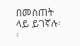በመስጠት ላይ ይገኛሉ፡፡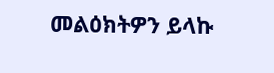መልዕክትዎን ይላኩ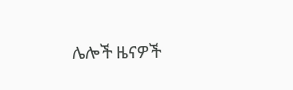ሌሎች ዜናዎች